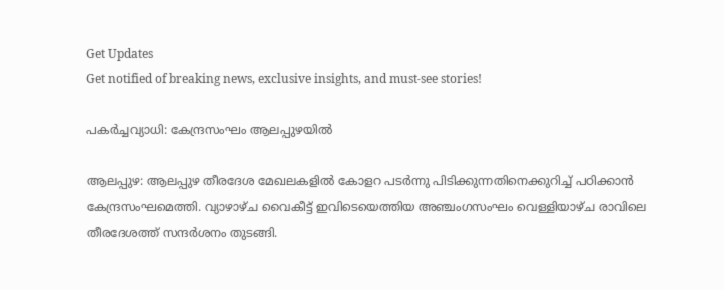Get Updates
Get notified of breaking news, exclusive insights, and must-see stories!

പകര്‍ച്ചവ്യാധി: കേന്ദ്രസംഘം ആലപ്പുഴയില്‍

ആലപ്പുഴ: ആലപ്പുഴ തീരദേശ മേഖലകളില്‍ കോളറ പടര്‍ന്നു പിടിക്കുന്നതിനെക്കുറിച്ച്‌ പഠിക്കാന്‍ കേന്ദ്രസംഘമെത്തി. വ്യാഴാഴ്‌ച വൈകീട്ട്‌ ഇവിടെയെത്തിയ അഞ്ചംഗസംഘം വെള്ളിയാഴ്‌ച രാവിലെ തീരദേശത്ത്‌ സന്ദര്‍ശനം തുടങ്ങി.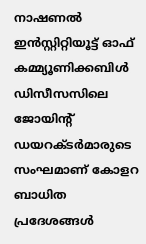നാഷണല്‍ ഇന്‍സ്റ്റിറ്റിയൂട്ട്‌ ഓഫ്‌ കമ്മ്യൂണിക്കബിള്‍ ഡിസീസസിലെ ജോയിന്റ്‌ ഡയറക്ടര്‍മാരുടെ സംഘമാണ്‌ കോളറ ബാധിത പ്രദേശങ്ങള്‍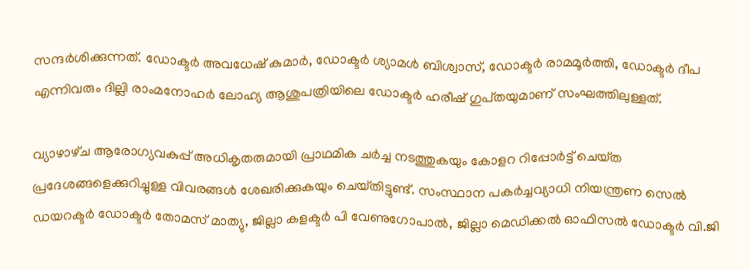സന്ദര്‍ശിക്കുന്നത്‌. ഡോക്ടര്‍ അവധേഷ്‌ കുമാര്‍, ഡോക്ടര്‍ ശ്യാമള്‍ ബിശ്വാസ്‌, ഡോക്ടര്‍ രാമമൂര്‍ത്തി, ഡോക്ടര്‍ ദീപ എന്നിവരും ദില്ലി രാംമനോഹര്‍ ലോഹ്യ ആശുപത്രിയിലെ ഡോക്ടര്‍ ഹരീഷ്‌ ഗുപ്‌തയുമാണ്‌ സംഘത്തിലുള്ളത്‌.

വ്യാഴാഴ്‌ച ആരോഗ്യവകുപ്പ്‌ അധികൃതരുമായി പ്രാഥമിക ചര്‍ച്ച നടത്തുകയും കോളറ റിപ്പോര്‍ട്ട്‌ ചെയ്‌ത പ്രദേശങ്ങളെക്കുറിച്ചുള്ള വിവരങ്ങള്‍ ശേഖരിക്കുകയും ചെയ്‌തിട്ടുണ്ട്‌. സംസ്ഥാന പകര്‍ച്ചവ്യാധി നിയന്ത്രണ സെല്‍ ഡയറക്ടര്‍ ഡോക്ടര്‍ തോമസ്‌ മാത്യു, ജില്ലാ കളക്ടര്‍ പി വേണുഗോപാല്‍, ജില്ലാ മെഡിക്കല്‍ ഓഫിസല്‍ ഡോക്ടര്‍ വി.ജി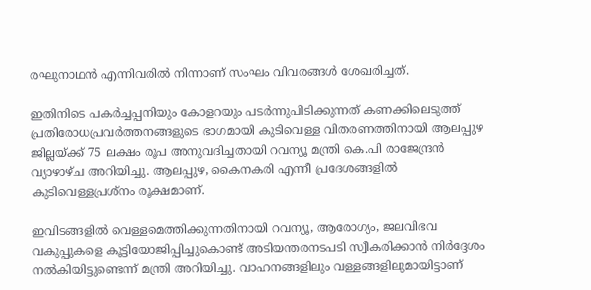രഘുനാഥന്‍ എന്നിവരില്‍ നിന്നാണ്‌ സംഘം വിവരങ്ങള്‍ ശേഖരിച്ചത്‌.

ഇതിനിടെ പകര്‍ച്ചപ്പനിയും കോളറയും പടര്‍ന്നുപിടിക്കുന്നത്‌ കണക്കിലെടുത്ത്‌ പ്രതിരോധപ്രവര്‍ത്തനങ്ങളുടെ ഭാഗമായി കുടിവെള്ള വിതരണത്തിനായി ആലപ്പുഴ ജില്ലയ്‌ക്ക്‌ 75 ലക്ഷം രൂപ അനുവദിച്ചതായി റവന്യൂ മന്ത്രി കെ.പി രാജേന്ദ്രന്‍ വ്യാഴാഴ്‌ച അറിയിച്ചു. ആലപ്പുഴ, കൈനകരി എന്നീ പ്രദേശങ്ങളില്‍ കുടിവെള്ളപ്രശ്‌നം രൂക്ഷമാണ്‌.

ഇവിടങ്ങളില്‍ വെള്ളമെത്തിക്കുന്നതിനായി റവന്യൂ, ആരോഗ്യം, ജലവിഭവ വകുപ്പുകളെ കൂട്ടിയോജിപ്പിച്ചുകൊണ്ട്‌ അടിയന്തരനടപടി സ്വീകരിക്കാന്‍ നിര്‍ദ്ദേശം നല്‍കിയിട്ടുണ്ടെന്ന്‌ മന്ത്രി അറിയിച്ചു. വാഹനങ്ങളിലും വള്ളങ്ങളിലുമായിട്ടാണ്‌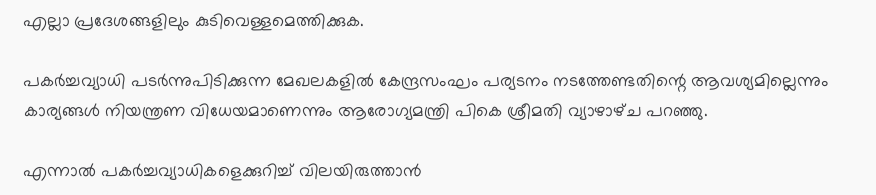എല്ലാ പ്രദേശങ്ങളിലും കുടിവെള്ളമെത്തിക്കുക.

പകര്‍ച്ചവ്യാധി പടര്‍ന്നുപിടിക്കുന്ന മേഖലകളില്‍ കേന്ദ്രസംഘം പര്യടനം നടത്തേണ്ടതിന്റെ ആവശ്യമില്ലെന്നും കാര്യങ്ങള്‍ നിയന്ത്രണ വിധേയമാണെന്നും ആരോഗ്യമന്ത്രി പികെ ശ്രീമതി വ്യാഴാഴ്‌ച പറഞ്ഞു.

എന്നാല്‍ പകര്‍ച്ചവ്യാധികളെക്കുറിച്ച്‌ വിലയിരുത്താന്‍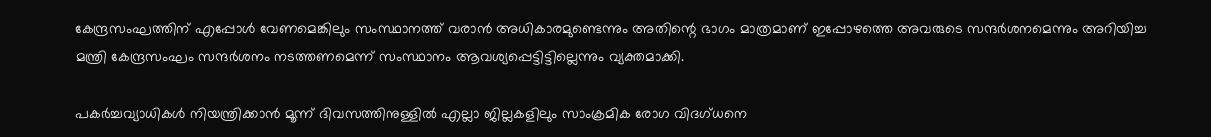കേന്ദ്രസംഘത്തിന്‌ എപ്പോള്‍ വേണമെങ്കിലും സംസ്ഥാനത്ത്‌ വരാന്‍ അധികാരമുണ്ടെന്നും അതിന്റെ ഭാഗം മാത്രമാണ്‌ ഇപ്പോഴത്തെ അവരുടെ സന്ദര്‍ശനമെന്നും അറിയിച്ച മന്ത്രി കേന്ദ്രസംഘം സന്ദര്‍ശനം നടത്തണമെന്ന്‌ സംസ്ഥാനം ആവശ്യപ്പെട്ടിട്ടില്ലെന്നും വ്യക്തമാക്കി.

പകര്‍ച്ചവ്യാധികള്‍ നിയന്ത്രിക്കാന്‍ മൂന്ന്‌ ദിവസത്തിനുള്ളില്‍ എല്ലാ ജില്ലകളിലും സാംക്രമിക രോഗ വിദഗ്‌ധനെ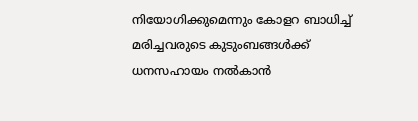നിയോഗിക്കുമെന്നും കോളറ ബാധിച്ച്‌ മരിച്ചവരുടെ കുടുംബങ്ങള്‍ക്ക്‌ ധനസഹായം നല്‍കാന്‍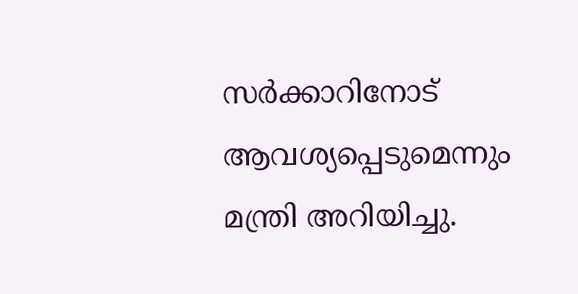സര്‍ക്കാറിനോട്‌ ആവശ്യപ്പെടുമെന്നും മന്ത്രി അറിയിച്ചു.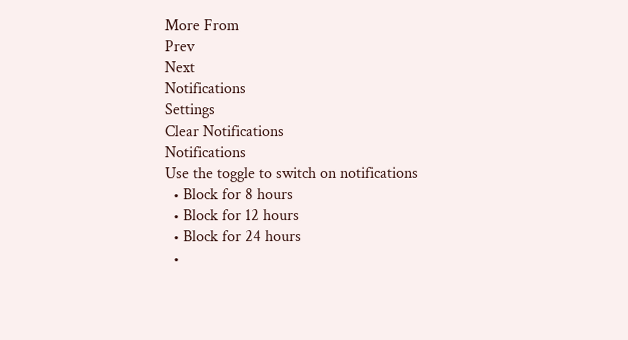More From
Prev
Next
Notifications
Settings
Clear Notifications
Notifications
Use the toggle to switch on notifications
  • Block for 8 hours
  • Block for 12 hours
  • Block for 24 hours
  •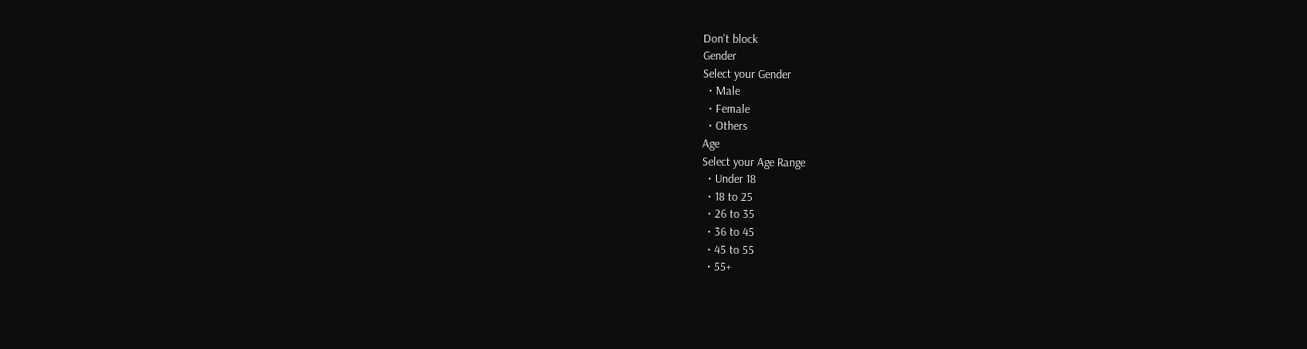Don't block
Gender
Select your Gender
  • Male
  • Female
  • Others
Age
Select your Age Range
  • Under 18
  • 18 to 25
  • 26 to 35
  • 36 to 45
  • 45 to 55
  • 55+